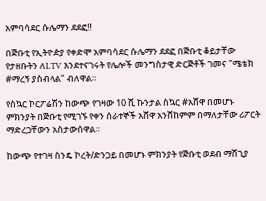አምባሳደር ሱሌማን ደደፎ‼

በጅቡቲ የኢትዮዽያ የቀድሞ አምባሳደር ሱሌማን ደደፎ በጅቡቲ ቆይታቸው የታዘቡትን ለLTV እንደተናገሩት የሌሎች መንግስታዊ ድርጅቶች ገመና "ሜቴክ #ማረኝ ያስብላል" ብለዋል።

የስኳር ኮርፖሬሽን ከውጭ የገዛው 10 ሺ ኩንታል ስኳር #አሸዋ በመሆኑ ምክንያት በጅቡቲ የሚገኙ የቀን ሰራተኞች አሸዋ አንሸከምም በማለታቸው ሪፖርት ማድረጋቸውን አስታውሰዋል።

ከውጭ የተገዛ ስንዴ ኮረት/ድንጋይ በመሆኑ ምክንያት የጅቡቲ ወደብ ማሸጊያ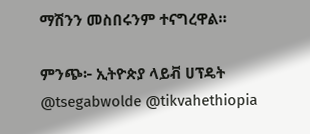ማሽንን መስበሩንም ተናግረዋል።

ምንጭ፦ ኢትዮጵያ ላይቭ ሀፕዴት
@tsegabwolde @tikvahethiopia